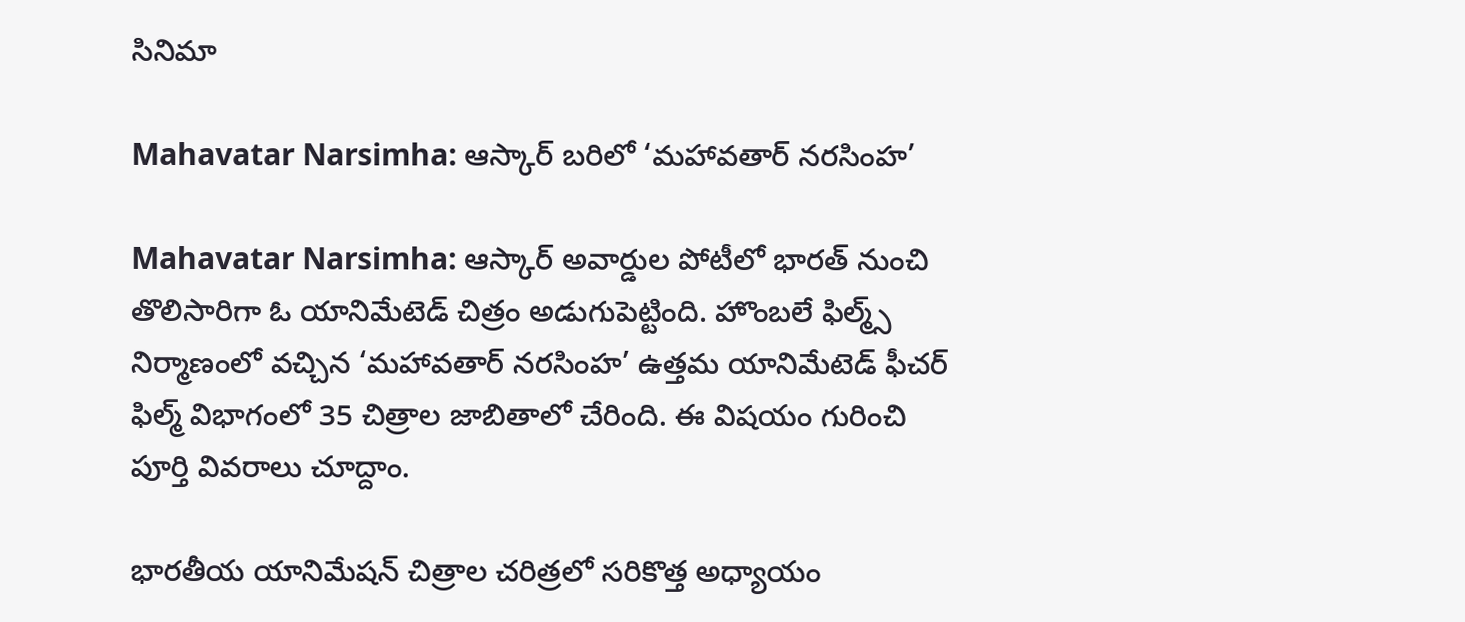సినిమా

Mahavatar Narsimha: ఆస్కార్ బరిలో ‘మహావతార్ నరసింహ’

Mahavatar Narsimha: ఆస్కార్ అవార్డుల పోటీలో భారత్ నుంచి తొలిసారిగా ఓ యానిమేటెడ్ చిత్రం అడుగుపెట్టింది. హొంబలే ఫిల్మ్స్ నిర్మాణంలో వచ్చిన ‘మహావతార్ నరసింహ’ ఉత్తమ యానిమేటెడ్ ఫీచర్ ఫిల్మ్ విభాగంలో 35 చిత్రాల జాబితాలో చేరింది. ఈ విషయం గురించి పూర్తి వివరాలు చూద్దాం.

భారతీయ యానిమేషన్ చిత్రాల చరిత్రలో సరికొత్త అధ్యాయం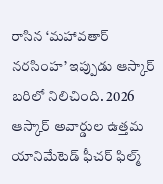రాసిన ‘మహావతార్ నరసింహ’ ఇప్పుడు ఆస్కార్ బరిలో నిలిచింది. 2026 ఆస్కార్ అవార్డుల ఉత్తమ యానిమేటెడ్ ఫీచర్ ఫిల్మ్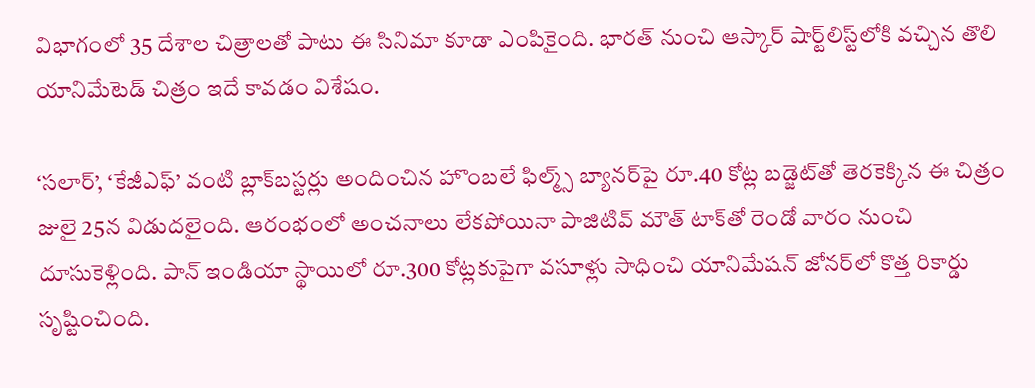విభాగంలో 35 దేశాల చిత్రాలతో పాటు ఈ సినిమా కూడా ఎంపికైంది. భారత్ నుంచి ఆస్కార్ షార్ట్‌లిస్ట్‌లోకి వచ్చిన తొలి యానిమేటెడ్ చిత్రం ఇదే కావడం విశేషం.

‘సలార్’, ‘కేజీఎఫ్’ వంటి బ్లాక్‌బస్టర్లు అందించిన హొంబలే ఫిల్మ్స్ బ్యానర్‌పై రూ.40 కోట్ల బడ్జెట్‌తో తెరకెక్కిన ఈ చిత్రం జులై 25న విడుదలైంది. ఆరంభంలో అంచనాలు లేకపోయినా పాజిటివ్ మౌత్ టాక్‌తో రెండో వారం నుంచి దూసుకెళ్లింది. పాన్ ఇండియా స్థాయిలో రూ.300 కోట్లకుపైగా వసూళ్లు సాధించి యానిమేషన్ జోనర్‌లో కొత్త రికార్డు సృష్టించింది.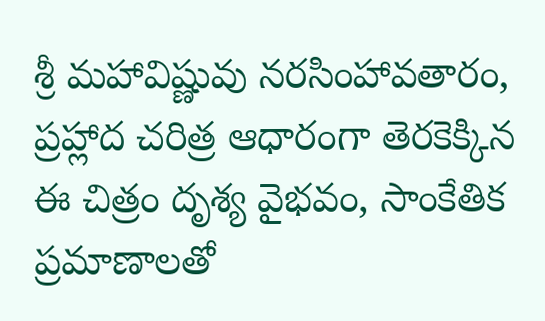శ్రీ మహావిష్ణువు నరసింహావతారం, ప్రహ్లాద చరిత్ర ఆధారంగా తెరకెక్కిన ఈ చిత్రం దృశ్య వైభవం, సాంకేతిక ప్రమాణాలతో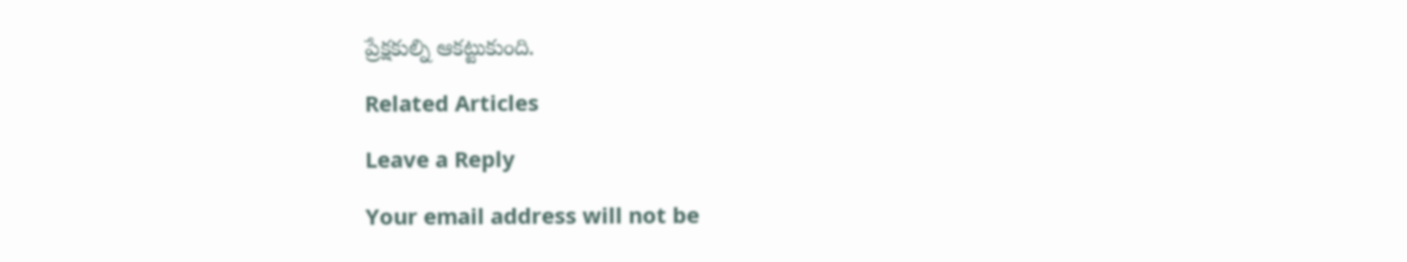ప్రేక్షకుల్ని ఆకట్టుకుంది.

Related Articles

Leave a Reply

Your email address will not be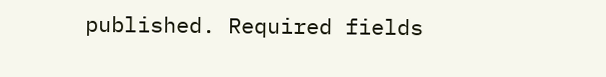published. Required fields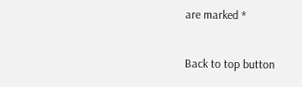are marked *

Back to top button